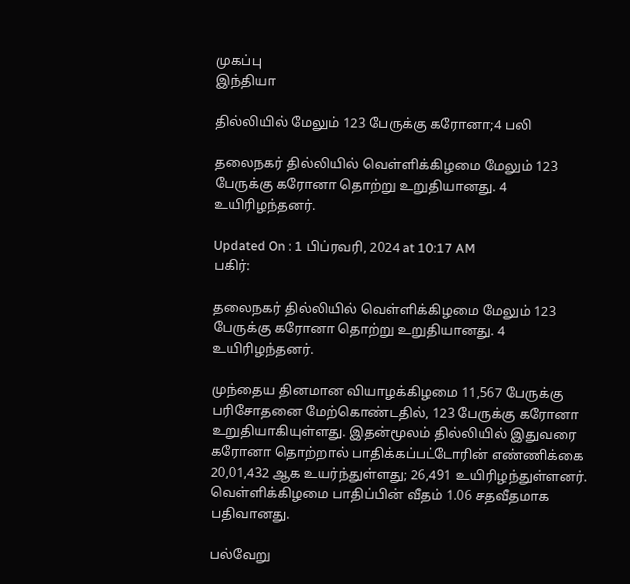முகப்பு
இந்தியா

தில்லியில் மேலும் 123 பேருக்கு கரோனா;4 பலி

தலைநகர் தில்லியில் வெள்ளிக்கிழமை மேலும் 123 பேருக்கு கரோனா தொற்று உறுதியானது. 4 உயிரிழந்தனர்.

Updated On : 1 பிப்ரவரி, 2024 at 10:17 AM
பகிர்:

தலைநகர் தில்லியில் வெள்ளிக்கிழமை மேலும் 123 பேருக்கு கரோனா தொற்று உறுதியானது. 4 உயிரிழந்தனர்.

முந்தைய தினமான வியாழக்கிழமை 11,567 பேருக்கு பரிசோதனை மேற்கொண்டதில், 123 பேருக்கு கரோனா உறுதியாகியுள்ளது. இதன்மூலம் தில்லியில் இதுவரை கரோனா தொற்றால் பாதிக்கப்பட்டோரின் எண்ணிக்கை 20,01,432 ஆக உயர்ந்துள்ளது; 26,491 உயிரிழந்துள்ளனர். வெள்ளிக்கிழமை பாதிப்பின் வீதம் 1.06 சதவீதமாக பதிவானது.

பல்வேறு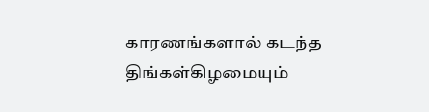காரணங்களால் கடந்த திங்கள்கிழமையும்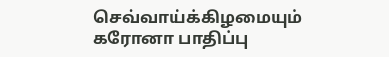செவ்வாய்க்கிழமையும் கரோனா பாதிப்பு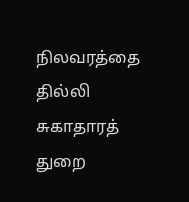நிலவரத்தை தில்லி சுகாதாரத் துறை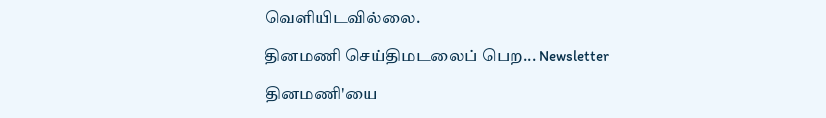வெளியிடவில்லை.

தினமணி செய்திமடலைப் பெற... Newsletter

தினமணி'யை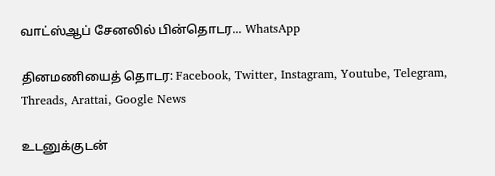வாட்ஸ்ஆப் சேனலில் பின்தொடர... WhatsApp

தினமணியைத் தொடர: Facebook, Twitter, Instagram, Youtube, Telegram, Threads, Arattai, Google News

உடனுக்குடன்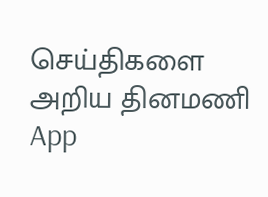செய்திகளை அறிய தினமணி App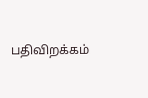பதிவிறக்கம்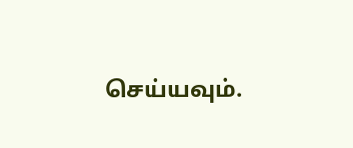செய்யவும்.